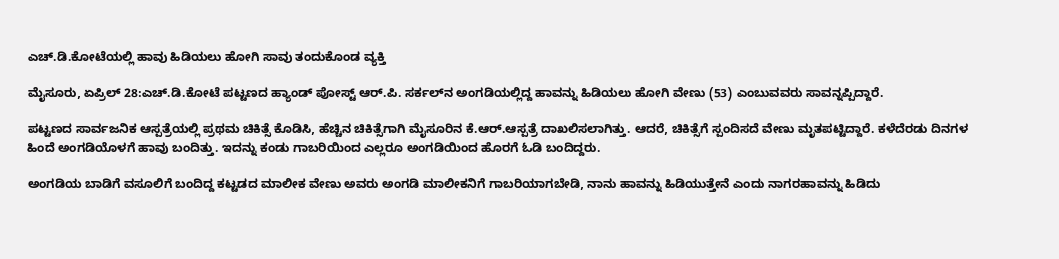ಎಚ್.ಡಿ.ಕೋಟೆಯಲ್ಲಿ ಹಾವು ಹಿಡಿಯಲು ಹೋಗಿ ಸಾವು ತಂದುಕೊಂಡ ವ್ಯಕ್ತಿ

ಮೈಸೂರು, ಏಪ್ರಿಲ್ 28:ಎಚ್.ಡಿ.ಕೋಟೆ ಪಟ್ಟಣದ ಹ್ಯಾಂಡ್ ಪೋಸ್ಟ್ ಆರ್.ಪಿ. ಸರ್ಕಲ್‌ನ ಅಂಗಡಿಯಲ್ಲಿದ್ದ ಹಾವನ್ನು ಹಿಡಿಯಲು ಹೋಗಿ ವೇಣು (53) ಎಂಬುವವರು ಸಾವನ್ನಪ್ಪಿದ್ದಾರೆ.

ಪಟ್ಟಣದ ಸಾರ್ವಜನಿಕ ಆಸ್ಪತ್ರೆಯಲ್ಲಿ ಪ್ರಥಮ ಚಿಕಿತ್ಸೆ ಕೊಡಿಸಿ, ಹೆಚ್ಚಿನ ಚಿಕಿತ್ಸೆಗಾಗಿ ಮೈಸೂರಿನ ಕೆ.ಆರ್.ಆಸ್ಪತ್ರೆ ದಾಖಲಿಸಲಾಗಿತ್ತು. ಆದರೆ, ಚಿಕಿತ್ಸೆಗೆ ಸ್ಪಂದಿಸದೆ ವೇಣು ಮೃತಪಟ್ಟಿದ್ದಾರೆ. ಕಳೆದೆರಡು ದಿನಗಳ ಹಿಂದೆ ಅಂಗಡಿಯೊಳಗೆ ಹಾವು ಬಂದಿತ್ತು. ಇದನ್ನು ಕಂಡು ಗಾಬರಿಯಿಂದ ಎಲ್ಲರೂ ಅಂಗಡಿಯಿಂದ ಹೊರಗೆ ಓಡಿ ಬಂದಿದ್ದರು.

ಅಂಗಡಿಯ ಬಾಡಿಗೆ ವಸೂಲಿಗೆ ಬಂದಿದ್ದ ಕಟ್ಟಡದ ಮಾಲೀಕ ವೇಣು ಅವರು ಅಂಗಡಿ ಮಾಲೀಕನಿಗೆ ಗಾಬರಿಯಾಗಬೇಡಿ, ನಾನು ಹಾವನ್ನು ಹಿಡಿಯುತ್ತೇನೆ ಎಂದು ನಾಗರಹಾವನ್ನು ಹಿಡಿದು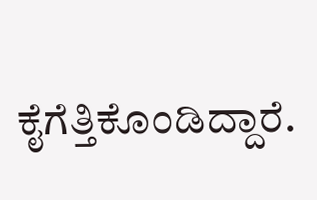ಕೈಗೆತ್ತಿಕೊಂಡಿದ್ದಾರೆ.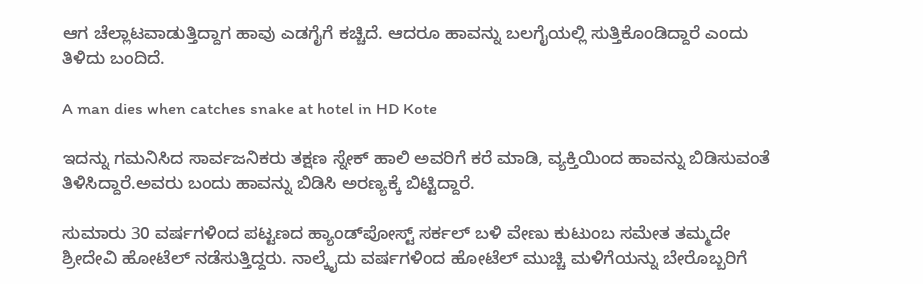ಆಗ ಚೆಲ್ಲಾಟವಾಡುತ್ತಿದ್ದಾಗ ಹಾವು ಎಡಗೈಗೆ ಕಚ್ಚಿದೆ. ಆದರೂ ಹಾವನ್ನು ಬಲಗೈಯಲ್ಲಿ ಸುತ್ತಿಕೊಂಡಿದ್ದಾರೆ ಎಂದು ತಿಳಿದು ಬಂದಿದೆ.

A man dies when catches snake at hotel in HD Kote

ಇದನ್ನು ಗಮನಿಸಿದ ಸಾರ್ವಜನಿಕರು ತಕ್ಷಣ ಸ್ನೇಕ್ ಹಾಲಿ ಅವರಿಗೆ ಕರೆ ಮಾಡಿ, ವ್ಯಕ್ತಿಯಿಂದ ಹಾವನ್ನು ಬಿಡಿಸುವಂತೆ ತಿಳಿಸಿದ್ದಾರೆ.ಅವರು ಬಂದು ಹಾವನ್ನು ಬಿಡಿಸಿ ಅರಣ್ಯಕ್ಕೆ ಬಿಟ್ಟಿದ್ದಾರೆ.

ಸುಮಾರು 30 ವರ್ಷಗಳಿಂದ ಪಟ್ಟಣದ ಹ್ಯಾಂಡ್‌ಪೋಸ್ಟ್ ಸರ್ಕಲ್‌ ಬಳಿ ವೇಣು ಕುಟುಂಬ ಸಮೇತ ತಮ್ಮದೇ ಶ್ರೀದೇವಿ ಹೋಟೆಲ್ ನಡೆಸುತ್ತಿದ್ದರು. ನಾಲ್ಕೈದು ವರ್ಷಗಳಿಂದ ಹೋಟೆಲ್ ಮುಚ್ಚಿ ಮಳಿಗೆಯನ್ನು ಬೇರೊಬ್ಬರಿಗೆ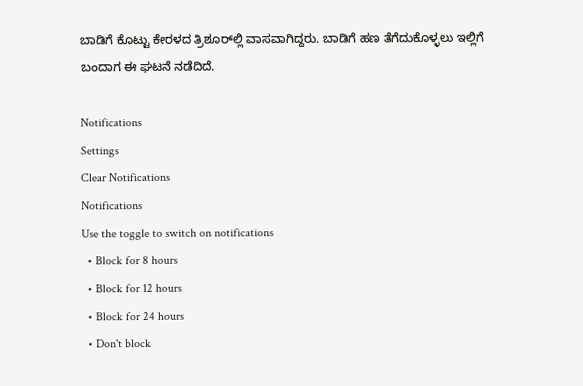ಬಾಡಿಗೆ ಕೊಟ್ಟು ಕೇರಳದ ತ್ರಿಶೂರ್‌ಲ್ಲಿ ವಾಸವಾಗಿದ್ದರು. ಬಾಡಿಗೆ ಹಣ ತೆಗೆದುಕೊಳ್ಳಲು ಇಲ್ಲಿಗೆ ಬಂದಾಗ ಈ ಘಟನೆ ನಡೆದಿದೆ.

Notifications
Settings
Clear Notifications
Notifications
Use the toggle to switch on notifications
  • Block for 8 hours
  • Block for 12 hours
  • Block for 24 hours
  • Don't block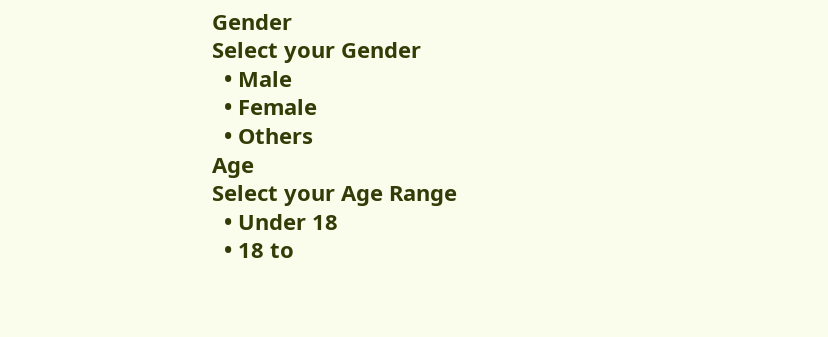Gender
Select your Gender
  • Male
  • Female
  • Others
Age
Select your Age Range
  • Under 18
  • 18 to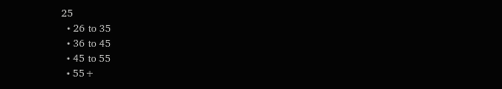25
  • 26 to 35
  • 36 to 45
  • 45 to 55
  • 55+